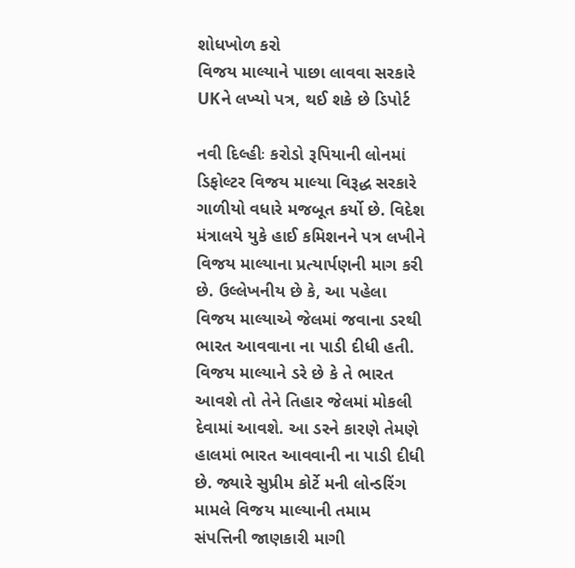શોધખોળ કરો
વિજય માલ્યાને પાછા લાવવા સરકારે UKને લખ્યો પત્ર, થઈ શકે છે ડિપોર્ટ

નવી દિલ્હીઃ કરોડો રૂપિયાની લોનમાં ડિફોલ્ટર વિજય માલ્યા વિરૂદ્ધ સરકારે ગાળીયો વધારે મજબૂત કર્યો છે. વિદેશ મંત્રાલયે યુકે હાઈ કમિશનને પત્ર લખીને વિજય માલ્યાના પ્રત્યાર્પણની માગ કરી છે. ઉલ્લેખનીય છે કે, આ પહેલા વિજય માલ્યાએ જેલમાં જવાના ડરથી ભારત આવવાના ના પાડી દીધી હતી. વિજય માલ્યાને ડરે છે કે તે ભારત આવશે તો તેને તિહાર જેલમાં મોકલી દેવામાં આવશે. આ ડરને કારણે તેમણે હાલમાં ભારત આવવાની ના પાડી દીધી છે. જ્યારે સુપ્રીમ કોર્ટે મની લોન્ડરિંગ મામલે વિજય માલ્યાની તમામ સંપત્તિની જાણકારી માગી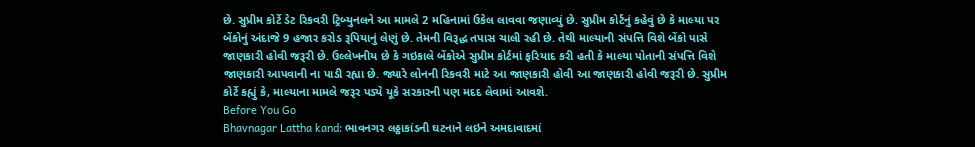છે. સુપ્રીમ કોર્ટે ડેટ રિકવરી ટ્રિબ્યુનલને આ મામલે 2 મહિનામાં ઉકેલ લાવવા જણાવ્યું છે. સુપ્રીમ કોર્ટનું કહેવું છે કે માલ્યા પર બેંકોનું અંદાજે 9 હજાર કરોડ રૂપિયાનું લેણું છે. તેમની વિરૂદ્ધ તપાસ ચાલી રહી છે. તેથી માલ્યાની સંપત્તિ વિશે બેંકો પાસે જાણકારી હોવી જરૂરી છે. ઉલ્લેખનીય છે કે ગઇકાલે બેંકોએ સુપ્રીમ કોર્ટમાં ફરિયાદ કરી હતી કે માલ્યા પોતાની સંપત્તિ વિશે જાણકારી આપવાની ના પાડી રહ્યા છે. જ્યારે લોનની રિકવરી માટે આ જાણકારી હોવી આ જાણકારી હોવી જરૂરી છે. સુપ્રીમ કોર્ટે કહ્યું કે, માલ્યાના મામલે જરૂર પડ્યે યૂકે સરકારની પણ મદદ લેવામાં આવશે.
Before You Go
Bhavnagar Lattha kand: ભાવનગર લઠ્ઠાકાંડની ઘટનાને લઇને અમદાવાદમાં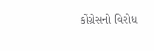કોંગ્રેસનો વિરોધ